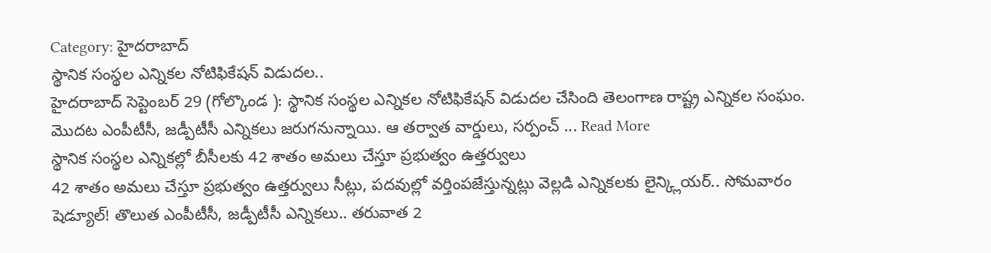Category: హైదరాబాద్
స్థానిక సంస్థల ఎన్నికల నోటిఫికేషన్ విడుదల..
హైదరాబాద్ సెప్టెంబర్ 29 (గోల్కొండ ): స్థానిక సంస్థల ఎన్నికల నోటిఫికేషన్ విడుదల చేసింది తెలంగాణ రాష్ట్ర ఎన్నికల సంఘం. మొదట ఎంపీటీసీ, జడ్పీటీసీ ఎన్నికలు జరుగనున్నాయి. ఆ తర్వాత వార్డులు, సర్పంచ్ ... Read More
స్థానిక సంస్థల ఎన్నికల్లో బీసీలకు 42 శాతం అమలు చేస్తూ ప్రభుత్వం ఉత్తర్వులు
42 శాతం అమలు చేస్తూ ప్రభుత్వం ఉత్తర్వులు సీట్లు, పదవుల్లో వర్తింపజేస్తున్నట్లు వెల్లడి ఎన్నికలకు లైన్క్లియర్.. సోమవారం షెడ్యూల్! తొలుత ఎంపీటీసీ, జడ్పీటీసీ ఎన్నికలు.. తరువాత 2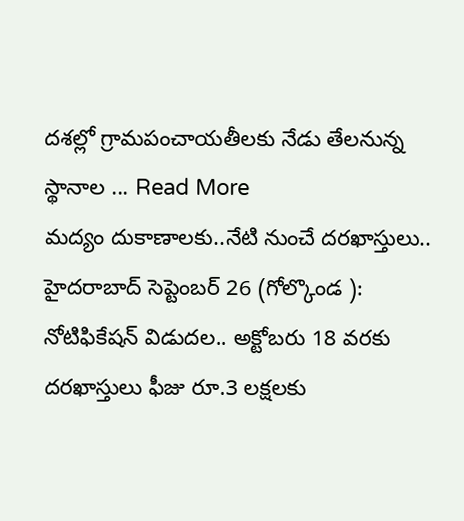దశల్లో గ్రామపంచాయతీలకు నేడు తేలనున్న స్థానాల ... Read More
మద్యం దుకాణాలకు..నేటి నుంచే దరఖాస్తులు..
హైదరాబాద్ సెప్టెంబర్ 26 (గోల్కొండ ): నోటిఫికేషన్ విడుదల.. అక్టోబరు 18 వరకు దరఖాస్తులు ఫీజు రూ.3 లక్షలకు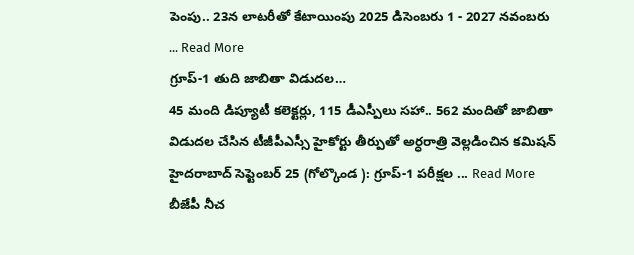పెంపు.. 23న లాటరీతో కేటాయింపు 2025 డిసెంబరు 1 - 2027 నవంబరు ... Read More
గ్రూప్-1 తుది జాబితా విడుదల…
45 మంది డిప్యూటీ కలెక్టర్లు, 115 డీఎస్పీలు సహా.. 562 మందితో జాబితా విడుదల చేసిన టీజీపీఎస్సీ హైకోర్టు తీర్పుతో అర్ధరాత్రి వెల్లడించిన కమిషన్ హైదరాబాద్ సెప్టెంబర్ 25 (గోల్కొండ ): గ్రూప్-1 పరీక్షల ... Read More
బీజేపీ నీచ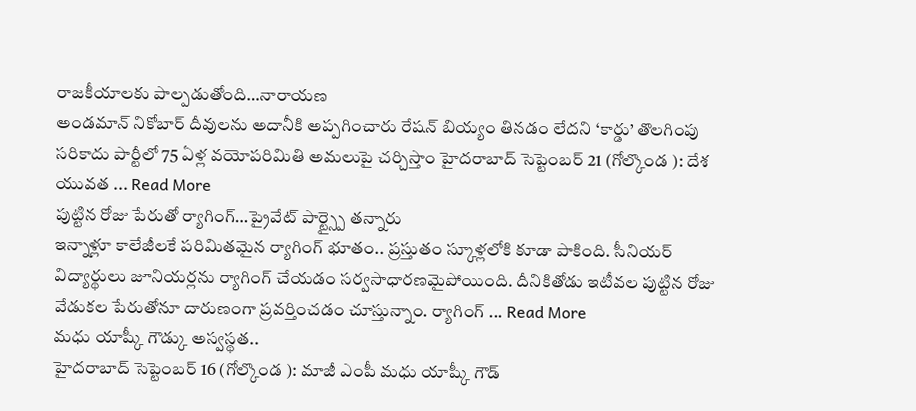రాజకీయాలకు పాల్పడుతోంది…నారాయణ
అండమాన్ నికోబార్ దీవులను అదానీకి అప్పగించారు రేషన్ బియ్యం తినడం లేదని ‘కార్డు’ తొలగింపు సరికాదు పార్టీలో 75 ఏళ్ల వయోపరిమితి అమలుపై చర్చిస్తాం హైదరాబాద్ సెప్టెంబర్ 21 (గోల్కొండ ): దేశ యువత ... Read More
పుట్టిన రోజు పేరుతో ర్యాగింగ్…ప్రైవేట్ పార్ట్స్పై తన్నారు
ఇన్నాళ్లూ కాలేజీలకే పరిమితమైన ర్యాగింగ్ భూతం.. ప్రస్తుతం స్కూళ్లలోకి కూడా పాకింది. సీనియర్ విద్యార్థులు జూనియర్లను ర్యాగింగ్ చేయడం సర్వసాధారణమైపోయింది. దీనికితోడు ఇటీవల పుట్టిన రోజు వేడుకల పేరుతోనూ దారుణంగా ప్రవర్తించడం చూస్తున్నాం. ర్యాగింగ్ ... Read More
మధు యాష్కీ గౌడ్కు అస్వస్థత..
హైదరాబాద్ సెప్టెంబర్ 16 (గోల్కొండ ): మాజీ ఎంపీ మధు యాష్కీ గౌడ్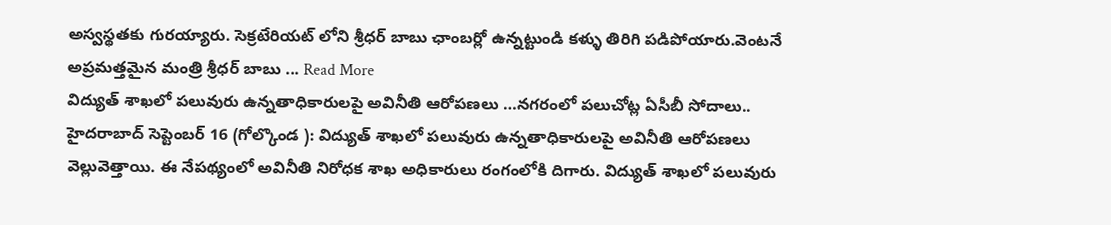అస్వస్థతకు గురయ్యారు. సెక్రటేరియట్ లోని శ్రీధర్ బాబు ఛాంబర్లో ఉన్నట్టుండి కళ్ళు తిరిగి పడిపోయారు.వెంటనే అప్రమత్తమైన మంత్రి శ్రీధర్ బాబు ... Read More
విద్యుత్ శాఖలో పలువురు ఉన్నతాధికారులపై అవినీతి ఆరోపణలు …నగరంలో పలుచోట్ల ఏసీబీ సోదాలు..
హైదరాబాద్ సెప్టెంబర్ 16 (గోల్కొండ ): విద్యుత్ శాఖలో పలువురు ఉన్నతాధికారులపై అవినీతి ఆరోపణలు వెల్లువెత్తాయి. ఈ నేపథ్యంలో అవినీతి నిరోధక శాఖ అధికారులు రంగంలోకి దిగారు. విద్యుత్ శాఖలో పలువురు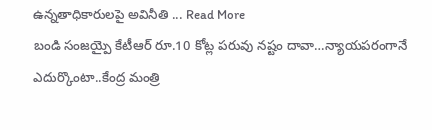ఉన్నతాధికారులపై అవినీతి ... Read More
బండి సంజయ్పై కేటీఆర్ రూ.10 కోట్ల పరువు నష్టం దావా…న్యాయపరంగానే ఎదుర్కొంటా..కేంద్ర మంత్రి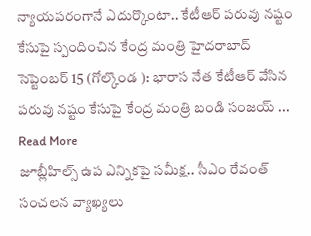న్యాయపరంగానే ఎదుర్కొంటా.. కేటీఆర్ పరువు నష్టం కేసుపై స్పందించిన కేంద్ర మంత్రి హైదరాబాద్ సెప్టెంబర్ 15 (గోల్కొండ ): భారాస నేత కేటీఆర్ వేసిన పరువు నష్టం కేసుపై కేంద్ర మంత్రి బండి సంజయ్ ... Read More
జూబ్లీహిల్స్ ఉప ఎన్నికపై సమీక్ష.. సీఎం రేవంత్ సంచలన వ్యాఖ్యలు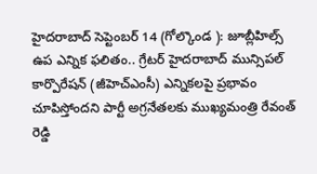హైదరాబాద్ సెప్టెంబర్ 14 (గోల్కొండ ): జూబ్లీహిల్స్ ఉప ఎన్నిక ఫలితం.. గ్రేటర్ హైదరాబాద్ మున్సిపల్ కార్పొరేషన్ (జీహెచ్ఎంసీ) ఎన్నికలపై ప్రభావం చూపిస్తోందని పార్టీ అగ్రనేతలకు ముఖ్యమంత్రి రేవంత్ రెడ్డి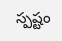స్పష్టం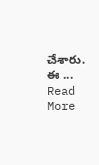చేశారు. ఈ ... Read More